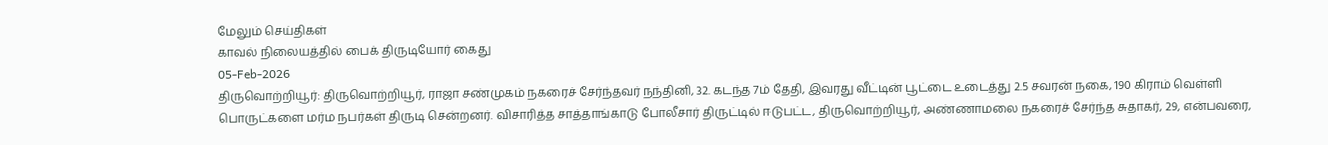மேலும் செய்திகள்
காவல் நிலையத்தில் பைக் திருடியோர் கைது
05-Feb-2026
திருவொற்றியூர்: திருவொற்றியூர், ராஜா சண்முகம் நகரைச் சேர்ந்தவர் நந்தினி, 32. கடந்த 7ம் தேதி, இவரது வீட்டின் பூட்டை உடைத்து 2.5 சவரன் நகை, 190 கிராம் வெள்ளி பொருட்களை மர்ம நபர்கள் திருடி சென்றனர். விசாரித்த சாத்தாங்காடு போலீசார் திருட்டில் ஈடுபட்ட, திருவொற்றியூர், அண்ணாமலை நகரைச் சேர்ந்த சுதாகர், 29, என்பவரை,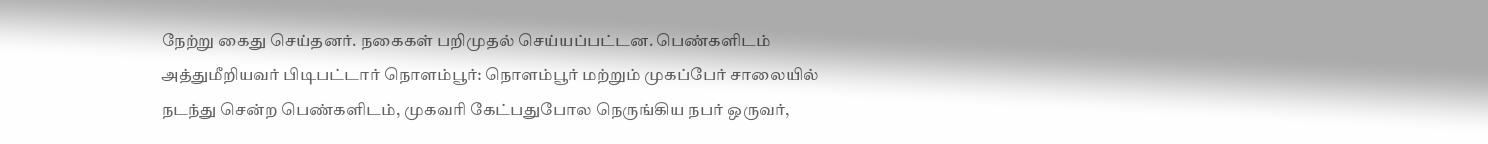நேற்று கைது செய்தனர். நகைகள் பறிமுதல் செய்யப்பட்டன. பெண்களிடம் அத்துமீறியவர் பிடிபட்டார் நொளம்பூர்: நொளம்பூர் மற்றும் முகப்பேர் சாலையில் நடந்து சென்ற பெண்களிடம், முகவரி கேட்பதுபோல நெருங்கிய நபர் ஒருவர்,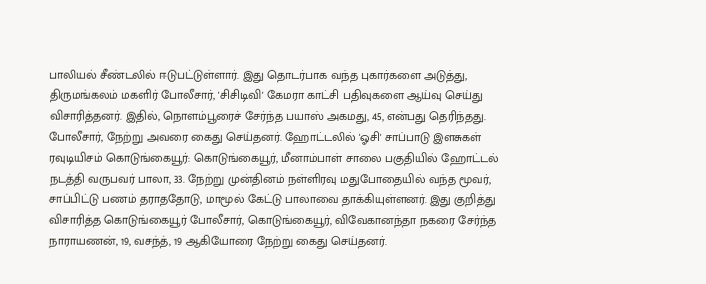பாலியல் சீண்டலில் ஈடுபட்டுள்ளார். இது தொடர்பாக வந்த புகார்களை அடுத்து, திருமங்கலம் மகளிர் போலீசார், 'சிசிடிவி' கேமரா காட்சி பதிவுகளை ஆய்வு செய்து விசாரித்தனர். இதில், நொளம்பூரைச் சேர்ந்த பயாஸ் அகமது, 45, என்பது தெரிந்தது. போலீசார், நேற்று அவரை கைது செய்தனர். ஹோட்டலில் 'ஓசி' சாப்பாடு இளசுகள் ரவுடியிசம் கொடுங்கையூர்: கொடுங்கையூர், மீனாம்பாள் சாலை பகுதியில் ஹோட்டல் நடத்தி வருபவர் பாலா, 33. நேற்று முன்தினம் நள்ளிரவு மதுபோதையில் வந்த மூவர், சாப்பிட்டு பணம் தராததோடு, மாமூல் கேட்டு பாலாவை தாக்கியுள்ளனர். இது குறித்து விசாரித்த கொடுங்கையூர் போலீசார், கொடுங்கையூர், விவேகானந்தா நகரை சேர்ந்த நாராயணன், 19, வசந்த், 19 ஆகியோரை நேற்று கைது செய்தனர்.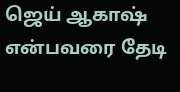ஜெய் ஆகாஷ் என்பவரை தேடி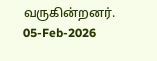வருகின்றனர்.
05-Feb-2026